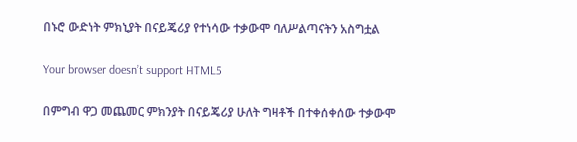በኑሮ ውድነት ምክኒያት በናይጄሪያ የተነሳው ተቃውሞ ባለሥልጣናትን አስግቷል

Your browser doesn’t support HTML5

በምግብ ዋጋ መጨመር ምክንያት በናይጄሪያ ሁለት ግዛቶች በተቀሰቀሰው ተቃውሞ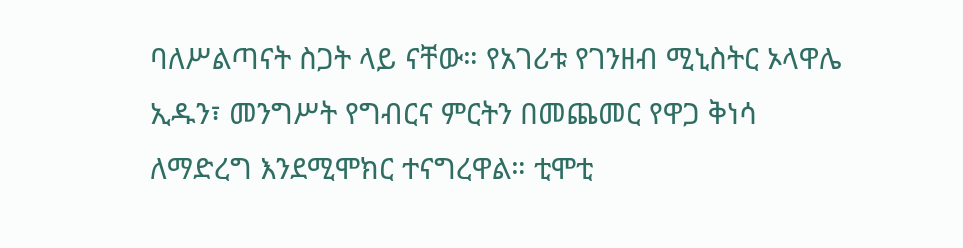ባለሥልጣናት ስጋት ላይ ናቸው። የአገሪቱ የገንዘብ ሚኒስትር ኦላዋሌ ኢዱን፣ መንግሥት የግብርና ምርትን በመጨመር የዋጋ ቅነሳ ለማድረግ እንደሚሞክር ተናግረዋል። ቲሞቲ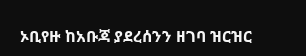ኦቢየዙ ከአቡጃ ያደረሰንን ዘገባ ዝርዝር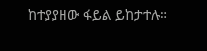ከተያያዘው ፋይል ይከታተሉ።